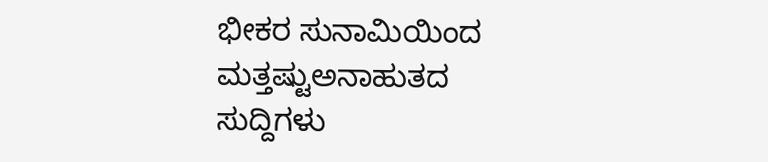ಭೀಕರ ಸುನಾಮಿಯಿಂದ ಮತ್ತಷ್ಟುಅನಾಹುತದ ಸುದ್ದಿಗಳು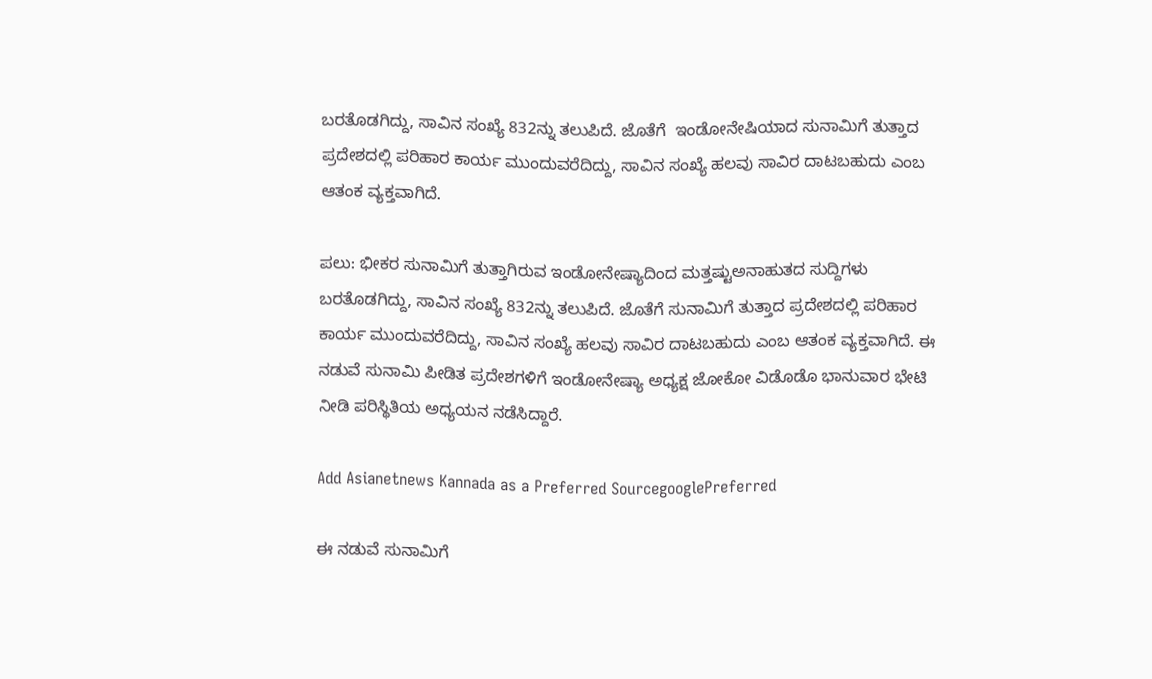ಬರತೊಡಗಿದ್ದು, ಸಾವಿನ ಸಂಖ್ಯೆ 832ನ್ನು ತಲುಪಿದೆ. ಜೊತೆಗೆ  ಇಂಡೋನೇಷಿಯಾದ ಸುನಾಮಿಗೆ ತುತ್ತಾದ ಪ್ರದೇಶದಲ್ಲಿ ಪರಿಹಾರ ಕಾರ್ಯ ಮುಂದುವರೆದಿದ್ದು, ಸಾವಿನ ಸಂಖ್ಯೆ ಹಲವು ಸಾವಿರ ದಾಟಬಹುದು ಎಂಬ ಆತಂಕ ವ್ಯಕ್ತವಾಗಿದೆ.

ಪಲು: ಭೀಕರ ಸುನಾಮಿಗೆ ತುತ್ತಾಗಿರುವ ಇಂಡೋನೇಷ್ಯಾದಿಂದ ಮತ್ತಷ್ಟುಅನಾಹುತದ ಸುದ್ದಿಗಳು ಬರತೊಡಗಿದ್ದು, ಸಾವಿನ ಸಂಖ್ಯೆ 832ನ್ನು ತಲುಪಿದೆ. ಜೊತೆಗೆ ಸುನಾಮಿಗೆ ತುತ್ತಾದ ಪ್ರದೇಶದಲ್ಲಿ ಪರಿಹಾರ ಕಾರ್ಯ ಮುಂದುವರೆದಿದ್ದು, ಸಾವಿನ ಸಂಖ್ಯೆ ಹಲವು ಸಾವಿರ ದಾಟಬಹುದು ಎಂಬ ಆತಂಕ ವ್ಯಕ್ತವಾಗಿದೆ. ಈ ನಡುವೆ ಸುನಾಮಿ ಪೀಡಿತ ಪ್ರದೇಶಗಳಿಗೆ ಇಂಡೋನೇಷ್ಯಾ ಅಧ್ಯಕ್ಷ ಜೋಕೋ ವಿಡೊಡೊ ಭಾನುವಾರ ಭೇಟಿ ನೀಡಿ ಪರಿಸ್ಥಿತಿಯ ಅಧ್ಯಯನ ನಡೆಸಿದ್ದಾರೆ.

Add Asianetnews Kannada as a Preferred SourcegooglePreferred

ಈ ನಡುವೆ ಸುನಾಮಿಗೆ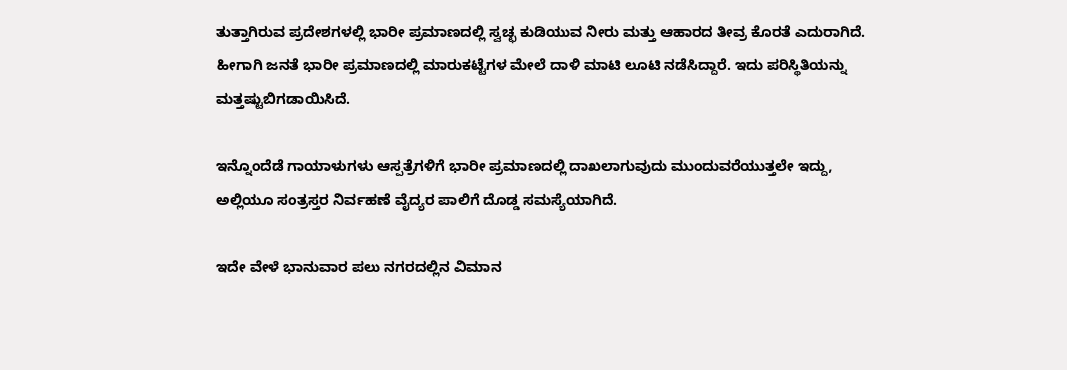ತುತ್ತಾಗಿರುವ ಪ್ರದೇಶಗಳಲ್ಲಿ ಭಾರೀ ಪ್ರಮಾಣದಲ್ಲಿ ಸ್ವಚ್ಛ ಕುಡಿಯುವ ನೀರು ಮತ್ತು ಆಹಾರದ ತೀವ್ರ ಕೊರತೆ ಎದುರಾಗಿದೆ. ಹೀಗಾಗಿ ಜನತೆ ಭಾರೀ ಪ್ರಮಾಣದಲ್ಲಿ ಮಾರುಕಟ್ಟೆಗಳ ಮೇಲೆ ದಾಳಿ ಮಾಟಿ ಲೂಟಿ ನಡೆಸಿದ್ದಾರೆ. ಇದು ಪರಿಸ್ಥಿತಿಯನ್ನು ಮತ್ತಷ್ಟುಬಿಗಡಾಯಿಸಿದೆ.

ಇನ್ನೊಂದೆಡೆ ಗಾಯಾಳುಗಳು ಆಸ್ಪತ್ರೆಗಳಿಗೆ ಭಾರೀ ಪ್ರಮಾಣದಲ್ಲಿ ದಾಖಲಾಗುವುದು ಮುಂದುವರೆಯುತ್ತಲೇ ಇದ್ದು, ಅಲ್ಲಿಯೂ ಸಂತ್ರಸ್ತರ ನಿರ್ವಹಣೆ ವೈದ್ಯರ ಪಾಲಿಗೆ ದೊಡ್ಡ ಸಮಸ್ಯೆಯಾಗಿದೆ.

ಇದೇ ವೇಳೆ ಭಾನುವಾರ ಪಲು ನಗರದಲ್ಲಿನ ವಿಮಾನ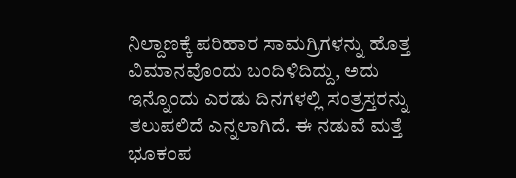ನಿಲ್ದಾಣಕ್ಕೆ ಪರಿಹಾರ ಸಾಮಗ್ರಿಗಳನ್ನು ಹೊತ್ತ ವಿಮಾನವೊಂದು ಬಂದಿಳಿದಿದ್ದು, ಅದು ಇನ್ನೊಂದು ಎರಡು ದಿನಗಳಲ್ಲಿ ಸಂತ್ರಸ್ತರನ್ನು ತಲುಪಲಿದೆ ಎನ್ನಲಾಗಿದೆ. ಈ ನಡುವೆ ಮತ್ತೆ ಭೂಕಂಪ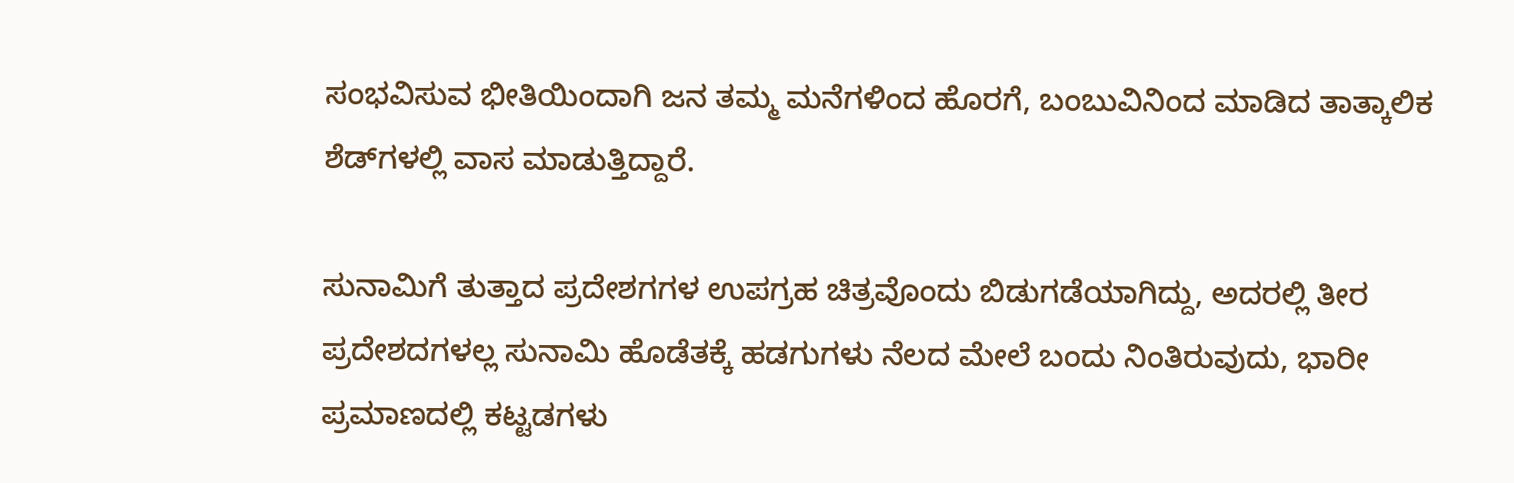ಸಂಭವಿಸುವ ಭೀತಿಯಿಂದಾಗಿ ಜನ ತಮ್ಮ ಮನೆಗಳಿಂದ ಹೊರಗೆ, ಬಂಬುವಿನಿಂದ ಮಾಡಿದ ತಾತ್ಕಾಲಿಕ ಶೆಡ್‌ಗಳಲ್ಲಿ ವಾಸ ಮಾಡುತ್ತಿದ್ದಾರೆ.

ಸುನಾಮಿಗೆ ತುತ್ತಾದ ಪ್ರದೇಶಗಗಳ ಉಪಗ್ರಹ ಚಿತ್ರವೊಂದು ಬಿಡುಗಡೆಯಾಗಿದ್ದು, ಅದರಲ್ಲಿ ತೀರ ಪ್ರದೇಶದಗಳಲ್ಲ ಸುನಾಮಿ ಹೊಡೆತಕ್ಕೆ ಹಡಗುಗಳು ನೆಲದ ಮೇಲೆ ಬಂದು ನಿಂತಿರುವುದು, ಭಾರೀ ಪ್ರಮಾಣದಲ್ಲಿ ಕಟ್ಟಡಗಳು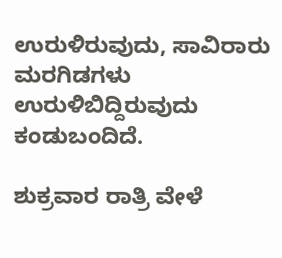ಉರುಳಿರುವುದು, ಸಾವಿರಾರು ಮರಗಿಡಗಳು ಉರುಳಿಬಿದ್ದಿರುವುದು ಕಂಡುಬಂದಿದೆ.

ಶುಕ್ರವಾರ ರಾತ್ರಿ ವೇಳೆ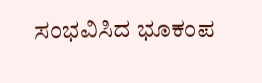ಸಂಭವಿಸಿದ ಭೂಕಂಪ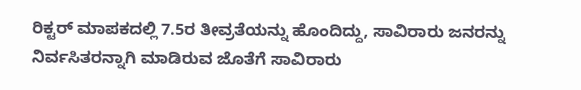ರಿಕ್ಟರ್‌ ಮಾಪಕದಲ್ಲಿ 7.5ರ ತೀವ್ರತೆಯನ್ನು ಹೊಂದಿದ್ದು, ಸಾವಿರಾರು ಜನರನ್ನು ನಿರ್ವಸಿತರನ್ನಾಗಿ ಮಾಡಿರುವ ಜೊತೆಗೆ ಸಾವಿರಾರು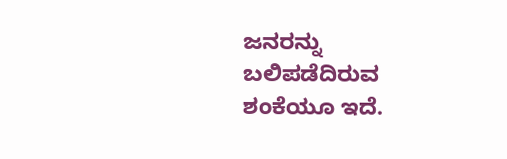ಜನರನ್ನು ಬಲಿಪಡೆದಿರುವ ಶಂಕೆಯೂ ಇದೆ.